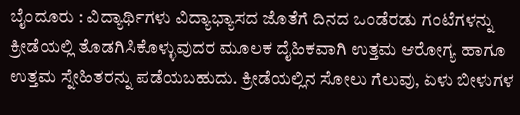ಬೈಂದೂರು : ವಿದ್ಯಾರ್ಥಿಗಳು ವಿದ್ಯಾಭ್ಯಾಸದ ಜೊತೆಗೆ ದಿನದ ಒಂಡೆರಡು ಗಂಟೆಗಳನ್ನು ಕ್ರೀಡೆಯಲ್ಲಿ ತೊಡಗಿಸಿಕೊಳ್ಳುವುದರ ಮೂಲಕ ದೈಹಿಕವಾಗಿ ಉತ್ತಮ ಆರೋಗ್ಯ ಹಾಗೂ ಉತ್ತಮ ಸ್ನೇಹಿತರನ್ನು ಪಡೆಯಬಹುದು. ಕ್ರೀಡೆಯಲ್ಲಿನ ಸೋಲು ಗೆಲುವು, ಏಳು ಬೀಳುಗಳ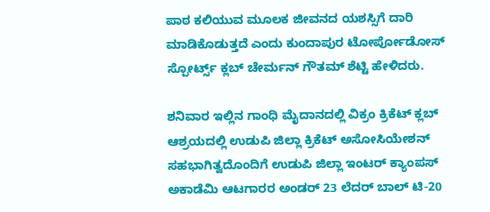ಪಾಠ ಕಲಿಯುವ ಮೂಲಕ ಜೀವನದ ಯಶಸ್ಸಿಗೆ ದಾರಿ ಮಾಡಿಕೊಡುತ್ತದೆ ಎಂದು ಕುಂದಾಪುರ ಟೋರ್ಪೋಡೋಸ್ ಸ್ಪೋರ್ಟ್ಸ್ ಕ್ಲಬ್ ಚೇರ್ಮನ್ ಗೌತಮ್ ಶೆಟ್ಟಿ ಹೇಳಿದರು.

ಶನಿವಾರ ಇಲ್ಲಿನ ಗಾಂಧಿ ಮೈದಾನದಲ್ಲಿ ವಿಕ್ರಂ ಕ್ರಿಕೆಟ್ ಕ್ಲಬ್ ಆಶ್ರಯದಲ್ಲಿ ಉಡುಪಿ ಜಿಲ್ಲಾ ಕ್ರಿಕೆಟ್ ಅಸೋಸಿಯೇಶನ್ ಸಹಭಾಗಿತ್ವದೊಂದಿಗೆ ಉಡುಪಿ ಜಿಲ್ಲಾ ಇಂಟರ್ ಕ್ಯಾಂಪಸ್ ಅಕಾಡೆಮಿ ಆಟಗಾರರ ಅಂಡರ್ 23 ಲೆದರ್ ಬಾಲ್ ಟಿ-20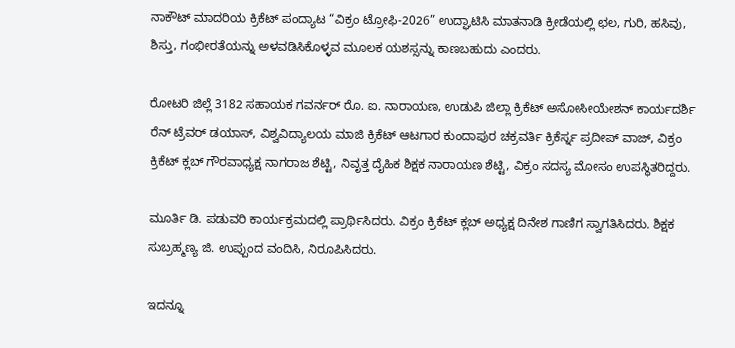ನಾಕೌಟ್ ಮಾದರಿಯ ಕ್ರಿಕೆಟ್ ಪಂದ್ಯಾಟ “ವಿಕ್ರಂ ಟ್ರೋಫಿ-2026” ಉದ್ಘಾಟಿಸಿ ಮಾತನಾಡಿ ಕ್ರೀಡೆಯಲ್ಲಿ ಛಲ, ಗುರಿ, ಹಸಿವು, ಶಿಸ್ತು, ಗಂಭೀರತೆಯನ್ನು ಅಳವಡಿಸಿಕೊಳ್ಳವ ಮೂಲಕ ಯಶಸ್ಸನ್ನು ಕಾಣಬಹುದು ಎಂದರು.

ರೋಟರಿ ಜಿಲ್ಲೆ 3182 ಸಹಾಯಕ ಗವರ್ನರ್ ರೊ. ಐ. ನಾರಾಯಣ, ಉಡುಪಿ ಜಿಲ್ಲಾ ಕ್ರಿಕೆಟ್ ಅಸೋಸೀಯೇಶನ್ ಕಾರ್ಯದರ್ಶಿ ರೆನ್ ಟ್ರೆವರ್ ಡಯಾಸ್, ವಿಶ್ವವಿದ್ಯಾಲಯ ಮಾಜಿ ಕ್ರಿಕೆಟ್ ಆಟಗಾರ ಕುಂದಾಪುರ ಚಕ್ರವರ್ತಿ ಕ್ರಿಕೆರ್ಸ್ನ ಪ್ರದೀಪ್ ವಾಜ್, ವಿಕ್ರಂ ಕ್ರಿಕೆಟ್ ಕ್ಲಬ್ ಗೌರವಾಧ್ಯಕ್ಷ ನಾಗರಾಜ ಶೆಟ್ಟಿ, ನಿವೃತ್ತ ದೈಹಿಕ ಶಿಕ್ಷಕ ನಾರಾಯಣ ಶೆಟ್ಟಿ, ವಿಕ್ರಂ ಸದಸ್ಯ ಮೋಸಂ ಉಪಸ್ಥಿತರಿದ್ದರು.

ಮೂರ್ತಿ ಡಿ. ಪಡುವರಿ ಕಾರ್ಯಕ್ರಮದಲ್ಲಿ ಪ್ರಾರ್ಥಿಸಿದರು. ವಿಕ್ರಂ ಕ್ರಿಕೆಟ್ ಕ್ಲಬ್ ಅಧ್ಯಕ್ಷ ದಿನೇಶ ಗಾಣಿಗ ಸ್ವಾಗತಿಸಿದರು. ಶಿಕ್ಷಕ ಸುಬ್ರಹ್ಮಣ್ಯ ಜಿ. ಉಪ್ಪುಂದ ವಂದಿಸಿ, ನಿರೂಪಿಸಿದರು.

ಇದನ್ನೂ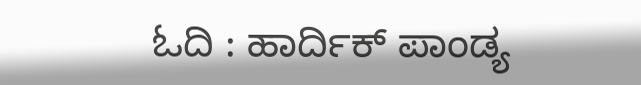ಓದಿ : ಹಾರ್ದಿಕ್ ಪಾಂಡ್ಯ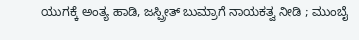ಯುಗಕ್ಕೆ ಅಂತ್ಯ ಹಾಡಿ, ಜಸ್ಪ್ರೀತ್ ಬುಮ್ರಾಗೆ ನಾಯಕತ್ವ ನೀಡಿ ; ಮುಂಬೈ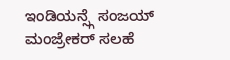ಇಂಡಿಯನ್ಸ್ಗೆ ಸಂಜಯ್ ಮಂಜ್ರೇಕರ್ ಸಲಹೆ